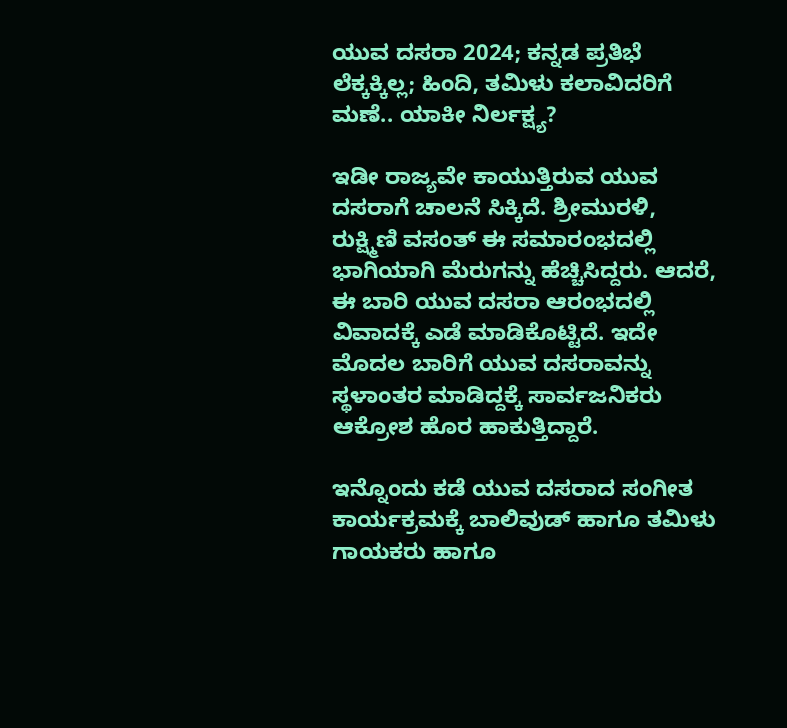ಯುವ ದಸರಾ 2024; ಕನ್ನಡ ಪ್ರತಿಭೆ ಲೆಕ್ಕಕ್ಕಿಲ್ಲ; ಹಿಂದಿ, ತಮಿಳು ಕಲಾವಿದರಿಗೆ ಮಣೆ.. ಯಾಕೀ ನಿರ್ಲಕ್ಷ್ಯ?

ಇಡೀ ರಾಜ್ಯವೇ ಕಾಯುತ್ತಿರುವ ಯುವ ದಸರಾಗೆ ಚಾಲನೆ ಸಿಕ್ಕಿದೆ. ಶ್ರೀಮುರಳಿ, ರುಕ್ಷ್ಮಿಣಿ ವಸಂತ್ ಈ ಸಮಾರಂಭದಲ್ಲಿ ಭಾಗಿಯಾಗಿ ಮೆರುಗನ್ನು ಹೆಚ್ಚಿಸಿದ್ದರು. ಆದರೆ, ಈ ಬಾರಿ ಯುವ ದಸರಾ ಆರಂಭದಲ್ಲಿ ವಿವಾದಕ್ಕೆ ಎಡೆ ಮಾಡಿಕೊಟ್ಟಿದೆ. ಇದೇ ಮೊದಲ ಬಾರಿಗೆ ಯುವ ದಸರಾವನ್ನು ಸ್ಥಳಾಂತರ ಮಾಡಿದ್ದಕ್ಕೆ ಸಾರ್ವಜನಿಕರು ಆಕ್ರೋಶ ಹೊರ ಹಾಕುತ್ತಿದ್ದಾರೆ.

ಇನ್ನೊಂದು ಕಡೆ ಯುವ ದಸರಾದ ಸಂಗೀತ ಕಾರ್ಯಕ್ರಮಕ್ಕೆ ಬಾಲಿವುಡ್ ಹಾಗೂ ತಮಿಳು ಗಾಯಕರು ಹಾಗೂ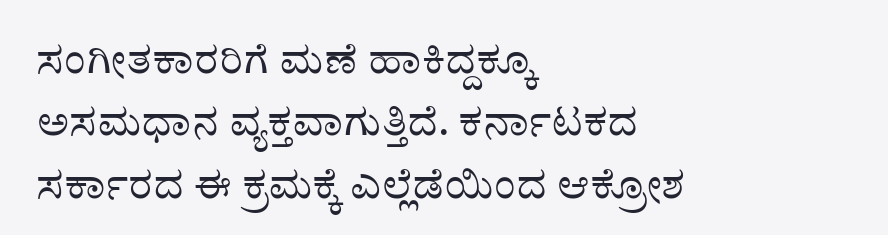ಸಂಗೀತಕಾರರಿಗೆ ಮಣೆ ಹಾಕಿದ್ದಕ್ಕೂ ಅಸಮಧಾನ ವ್ಯಕ್ತವಾಗುತ್ತಿದೆ. ಕರ್ನಾಟಕದ ಸರ್ಕಾರದ ಈ ಕ್ರಮಕ್ಕೆ ಎಲ್ಲೆಡೆಯಿಂದ ಆಕ್ರೋಶ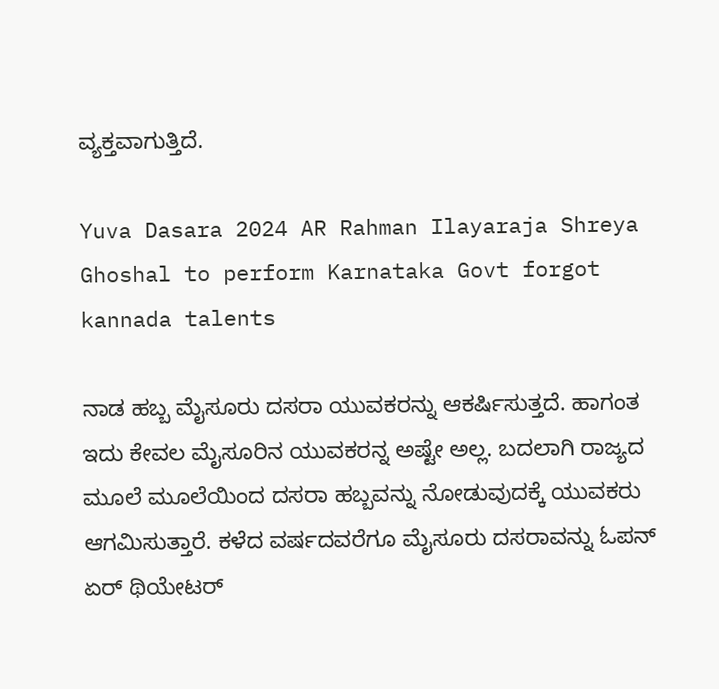ವ್ಯಕ್ತವಾಗುತ್ತಿದೆ.

Yuva Dasara 2024 AR Rahman Ilayaraja Shreya Ghoshal to perform Karnataka Govt forgot kannada talents

ನಾಡ ಹಬ್ಬ ಮೈಸೂರು ದಸರಾ ಯುವಕರನ್ನು ಆಕರ್ಷಿಸುತ್ತದೆ. ಹಾಗಂತ ಇದು ಕೇವಲ ಮೈಸೂರಿನ ಯುವಕರನ್ನ ಅಷ್ಟೇ ಅಲ್ಲ. ಬದಲಾಗಿ ರಾಜ್ಯದ ಮೂಲೆ ಮೂಲೆಯಿಂದ ದಸರಾ ಹಬ್ಬವನ್ನು ನೋಡುವುದಕ್ಕೆ ಯುವಕರು ಆಗಮಿಸುತ್ತಾರೆ. ಕಳೆದ ವರ್ಷದವರೆಗೂ ಮೈಸೂರು ದಸರಾವನ್ನು ಓಪನ್ ಏರ್ ಥಿಯೇಟರ್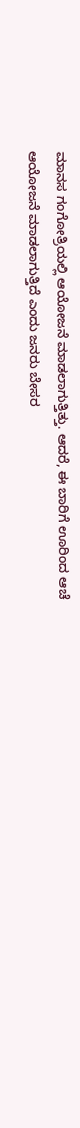ಮಾನಸ ಗಂಗೋತ್ರಿಯಲ್ಲಿ ಆಯೋಜನೆ ಮಾಡಲಾಗುತ್ತಿತ್ತು. ಆದರೆ, ಈ ಬಾರಿಗೆ ಊರಿಂದ ಆಚೆ ಆಯೋಜನೆ ಮಾಡಲಾಗುತ್ತಿದೆ ಎಂದು ಜನರು ಬೇಸರ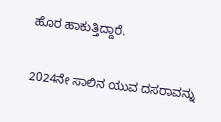ಹೊರ ಹಾಕುತ್ತಿದ್ದಾರೆ.

2024ನೇ ಸಾಲಿನ ಯುವ ದಸರಾವನ್ನು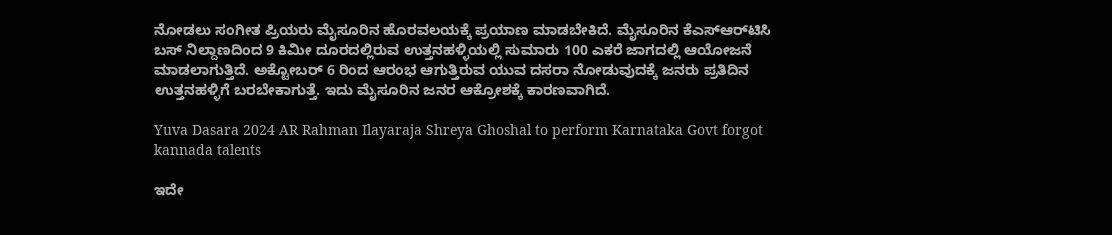ನೋಡಲು ಸಂಗೀತ ಪ್ರಿಯರು ಮೈಸೂರಿನ ಹೊರವಲಯಕ್ಕೆ ಪ್ರಯಾಣ ಮಾಡಬೇಕಿದೆ. ಮೈಸೂರಿನ ಕೆಎಸ್‌ಆರ್‌ಟಿಸಿ ಬಸ್‌ ನಿಲ್ದಾಣದಿಂದ 9 ಕಿಮೀ ದೂರದಲ್ಲಿರುವ ಉತ್ತನಹಳ್ಳಿಯಲ್ಲಿ ಸುಮಾರು 100 ಎಕರೆ ಜಾಗದಲ್ಲಿ ಆಯೋಜನೆ ಮಾಡಲಾಗುತ್ತಿದೆ. ಅಕ್ಟೋಬರ್ 6 ರಿಂದ ಆರಂಭ ಆಗುತ್ತಿರುವ ಯುವ ದಸರಾ ನೋಡುವುದಕ್ಕೆ ಜನರು ಪ್ರತಿದಿನ ಉತ್ತನಹಳ್ಳಿಗೆ ಬರಬೇಕಾಗುತ್ತೆ. ಇದು ಮೈಸೂರಿನ ಜನರ ಆಕ್ರೋಶಕ್ಕೆ ಕಾರಣವಾಗಿದೆ.

Yuva Dasara 2024 AR Rahman Ilayaraja Shreya Ghoshal to perform Karnataka Govt forgot kannada talents

ಇದೇ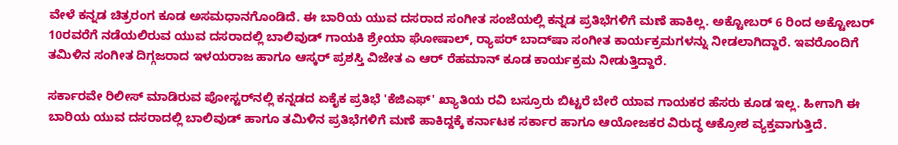ವೇಳೆ ಕನ್ನಡ ಚಿತ್ರರಂಗ ಕೂಡ ಅಸಮಧಾನಗೊಂಡಿದೆ. ಈ ಬಾರಿಯ ಯುವ ದಸರಾದ ಸಂಗೀತ ಸಂಜೆಯಲ್ಲಿ ಕನ್ನಡ ಪ್ರತಿಭೆಗಳಿಗೆ ಮಣೆ ಹಾಕಿಲ್ಲ. ಅಕ್ಟೋಬರ್ 6 ರಿಂದ ಅಕ್ಟೋಬರ್ 10ರವರೆಗೆ ನಡೆಯಲಿರುವ ಯುವ ದಸರಾದಲ್ಲಿ ಬಾಲಿವುಡ್ ಗಾಯಕಿ ಶ್ರೇಯಾ ಘೋಷಾಲ್, ರ್‍ಯಾಪರ್ ಬಾದ್‌ಷಾ ಸಂಗೀತ ಕಾರ್ಯಕ್ರಮಗಳನ್ನು ನೀಡಲಾಗಿದ್ದಾರೆ. ಇವರೊಂದಿಗೆ ತಮಿಳಿನ ಸಂಗೀತ ದಿಗ್ಗಜರಾದ ಇಳಯರಾಜ ಹಾಗೂ ಆಸ್ಕರ್ ಪ್ರಶಸ್ತಿ ವಿಜೇತ ಎ ಆರ್ ರೆಹಮಾನ್ ಕೂಡ ಕಾರ್ಯಕ್ರಮ ನೀಡುತ್ತಿದ್ದಾರೆ.

ಸರ್ಕಾರವೇ ರಿಲೀಸ್ ಮಾಡಿರುವ ಪೋಸ್ಟರ್‌ನಲ್ಲಿ ಕನ್ನಡದ ಏಕೈಕ ಪ್ರತಿಭೆ 'ಕೆಜಿಎಫ್' ಖ್ಯಾತಿಯ ರವಿ ಬಸ್ರೂರು ಬಿಟ್ಟರೆ ಬೇರೆ ಯಾವ ಗಾಯಕರ ಹೆಸರು ಕೂಡ ಇಲ್ಲ. ಹೀಗಾಗಿ ಈ ಬಾರಿಯ ಯುವ ದಸರಾದಲ್ಲಿ ಬಾಲಿವುಡ್ ಹಾಗೂ ತಮಿಳಿನ ಪ್ರತಿಭೆಗಳಿಗೆ ಮಣೆ ಹಾಕಿದ್ದಕ್ಕೆ ಕರ್ನಾಟಕ ಸರ್ಕಾರ ಹಾಗೂ ಆಯೋಜಕರ ವಿರುದ್ಧ ಆಕ್ರೋಶ ವ್ಯಕ್ತವಾಗುತ್ತಿದೆ.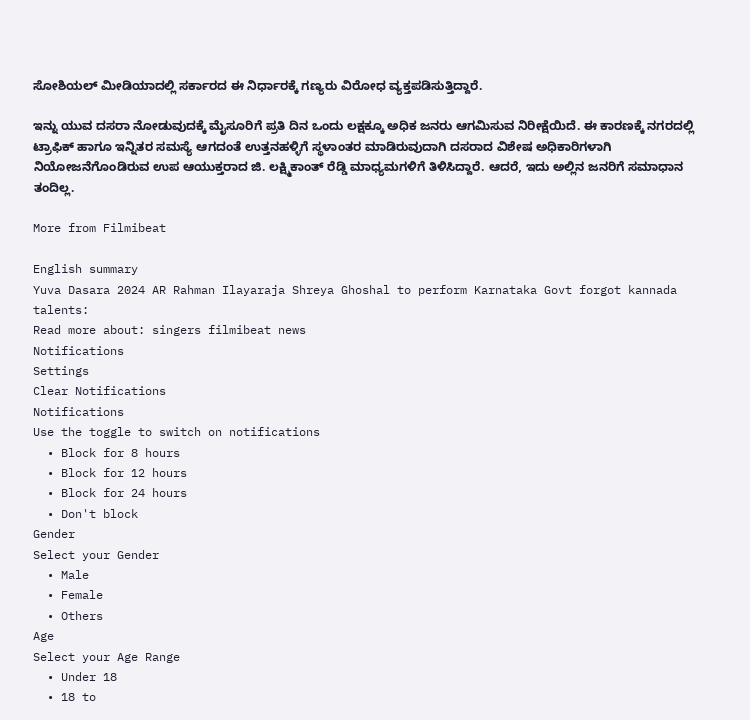ಸೋಶಿಯಲ್ ಮೀಡಿಯಾದಲ್ಲಿ ಸರ್ಕಾರದ ಈ ನಿರ್ಧಾರಕ್ಕೆ ಗಣ್ಯರು ವಿರೋಧ ವ್ಯಕ್ತಪಡಿಸುತ್ತಿದ್ದಾರೆ.

ಇನ್ನು ಯುವ ದಸರಾ ನೋಡುವುದಕ್ಕೆ ಮೈಸೂರಿಗೆ ಪ್ರತಿ ದಿನ ಒಂದು ಲಕ್ಷಕ್ಕೂ ಅಧಿಕ ಜನರು ಆಗಮಿಸುವ ನಿರೀಕ್ಷೆಯಿದೆ. ಈ ಕಾರಣಕ್ಕೆ ನಗರದಲ್ಲಿ ಟ್ರಾಫಿಕ್ ಹಾಗೂ ಇನ್ನಿತರ ಸಮಸ್ಯೆ ಆಗದಂತೆ ಉತ್ತನಹಳ್ಳಿಗೆ ಸ್ಥಳಾಂತರ ಮಾಡಿರುವುದಾಗಿ ದಸರಾದ ವಿಶೇಷ ಅಧಿಕಾರಿಗಳಾಗಿ ನಿಯೋಜನೆಗೊಂಡಿರುವ ಉಪ ಆಯುಕ್ತರಾದ ಜಿ. ಲಕ್ಷ್ಮಿಕಾಂತ್ ರೆಡ್ಡಿ ಮಾಧ್ಯಮಗಳಿಗೆ ತಿಳಿಸಿದ್ದಾರೆ. ಆದರೆ, ಇದು ಅಲ್ಲಿನ ಜನರಿಗೆ ಸಮಾಧಾನ ತಂದಿಲ್ಲ.

More from Filmibeat

English summary
Yuva Dasara 2024 AR Rahman Ilayaraja Shreya Ghoshal to perform Karnataka Govt forgot kannada talents:
Read more about: singers filmibeat news
Notifications
Settings
Clear Notifications
Notifications
Use the toggle to switch on notifications
  • Block for 8 hours
  • Block for 12 hours
  • Block for 24 hours
  • Don't block
Gender
Select your Gender
  • Male
  • Female
  • Others
Age
Select your Age Range
  • Under 18
  • 18 to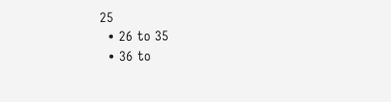25
  • 26 to 35
  • 36 to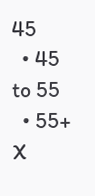45
  • 45 to 55
  • 55+
X